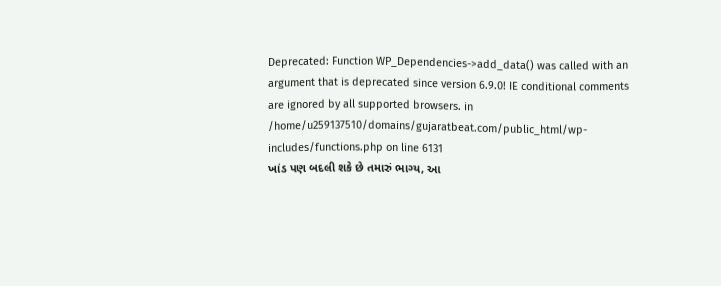Deprecated: Function WP_Dependencies->add_data() was called with an argument that is deprecated since version 6.9.0! IE conditional comments are ignored by all supported browsers. in /home/u259137510/domains/gujaratbeat.com/public_html/wp-includes/functions.php on line 6131
ખાંડ પણ બદલી શકે છે તમારું ભાગ્ય, આ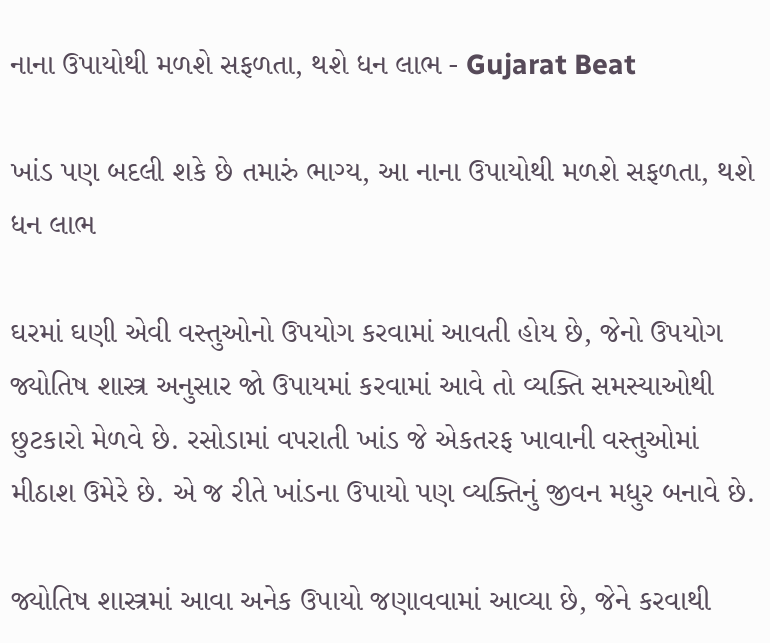નાના ઉપાયોથી મળશે સફળતા, થશે ધન લાભ - Gujarat Beat

ખાંડ પણ બદલી શકે છે તમારું ભાગ્ય, આ નાના ઉપાયોથી મળશે સફળતા, થશે ધન લાભ

ઘરમાં ઘણી એવી વસ્તુઓનો ઉપયોગ કરવામાં આવતી હોય છે, જેનો ઉપયોગ જ્યોતિષ શાસ્ત્ર અનુસાર જો ઉપાયમાં કરવામાં આવે તો વ્યક્તિ સમસ્યાઓથી છુટકારો મેળવે છે. રસોડામાં વપરાતી ખાંડ જે એકતરફ ખાવાની વસ્તુઓમાં મીઠાશ ઉમેરે છે. એ જ રીતે ખાંડના ઉપાયો પણ વ્યક્તિનું જીવન મધુર બનાવે છે.

જ્યોતિષ શાસ્ત્રમાં આવા અનેક ઉપાયો જણાવવામાં આવ્યા છે, જેને કરવાથી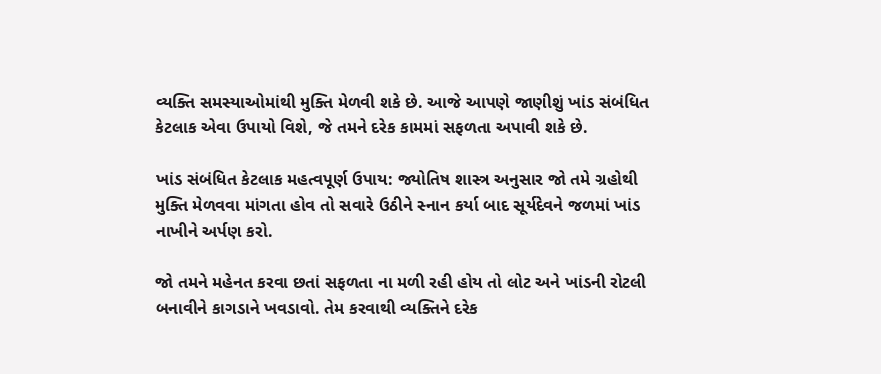વ્યક્તિ સમસ્યાઓમાંથી મુક્તિ મેળવી શકે છે. આજે આપણે જાણીશું ખાંડ સંબંધિત કેટલાક એવા ઉપાયો વિશે, જે તમને દરેક કામમાં સફળતા અપાવી શકે છે.

ખાંડ સંબંધિત કેટલાક મહત્વપૂર્ણ ઉપાય: જ્યોતિષ શાસ્ત્ર અનુસાર જો તમે ગ્રહોથી મુક્તિ મેળવવા માંગતા હોવ તો સવારે ઉઠીને સ્નાન કર્યા બાદ સૂર્યદેવને જળમાં ખાંડ નાખીને અર્પણ કરો.

જો તમને મહેનત કરવા છતાં સફળતા ના મળી રહી હોય તો લોટ અને ખાંડની રોટલી બનાવીને કાગડાને ખવડાવો. તેમ કરવાથી વ્યક્તિને દરેક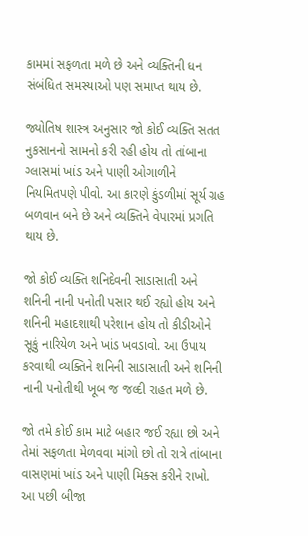કામમાં સફળતા મળે છે અને વ્યક્તિની ધન સંબંધિત સમસ્યાઓ પણ સમાપ્ત થાય છે.

જ્યોતિષ શાસ્ત્ર અનુસાર જો કોઈ વ્યક્તિ સતત નુકસાનનો સામનો કરી રહી હોય તો તાંબાના ગ્લાસમાં ખાંડ અને પાણી ઓગાળીને નિયમિતપણે પીવો. આ કારણે કુંડળીમાં સૂર્ય ગ્રહ બળવાન બને છે અને વ્યક્તિને વેપારમાં પ્રગતિ થાય છે.

જો કોઈ વ્યક્તિ શનિદેવની સાડાસાતી અને શનિની નાની પનોતી પસાર થઈ રહ્યો હોય અને શનિની મહાદશાથી પરેશાન હોય તો કીડીઓને સૂકું નારિયેળ અને ખાંડ ખવડાવો. આ ઉપાય કરવાથી વ્યક્તિને શનિની સાડાસાતી અને શનિની નાની પનોતીથી ખૂબ જ જલ્દી રાહત મળે છે.

જો તમે કોઈ કામ માટે બહાર જઈ રહ્યા છો અને તેમાં સફળતા મેળવવા માંગો છો તો રાત્રે તાંબાના વાસણમાં ખાંડ અને પાણી મિક્સ કરીને રાખો. આ પછી બીજા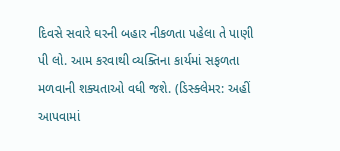દિવસે સવારે ઘરની બહાર નીકળતા પહેલા તે પાણી પી લો. આમ કરવાથી વ્યક્તિના કાર્યમાં સફળતા મળવાની શક્યતાઓ વધી જશે. (ડિસ્ક્લેમર: અહીં આપવામાં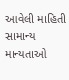આવેલી માહિતી સામાન્ય માન્યતાઓ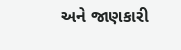અને જાણકારી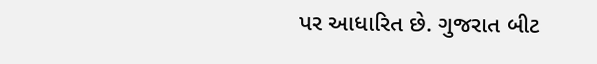પર આધારિત છે. ગુજરાત બીટ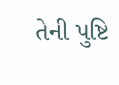તેની પુષ્ટિ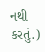નથી કરતું.)